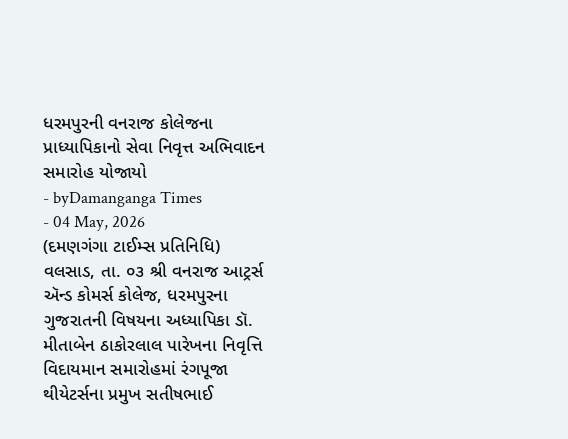ધરમપુરની વનરાજ કોલેજના પ્રાધ્યાપિકાનો સેવા નિવૃત્ત અભિવાદન સમારોહ યોજાયો
- byDamanganga Times
- 04 May, 2026
(દમણગંગા ટાઈમ્સ પ્રતિનિધિ)
વલસાડ, તા. ૦૩ શ્રી વનરાજ આટ્રર્સ ઍન્ડ કોમર્સ કોલેજ, ધરમપુરના ગુજરાતની વિષયના અધ્યાપિકા ડૉ. મીતાબેન ઠાકોરલાલ પારેખના નિવૃત્તિ વિદાયમાન સમારોહમાં રંગપૂજા થીયેટર્સના પ્રમુખ સતીષભાઈ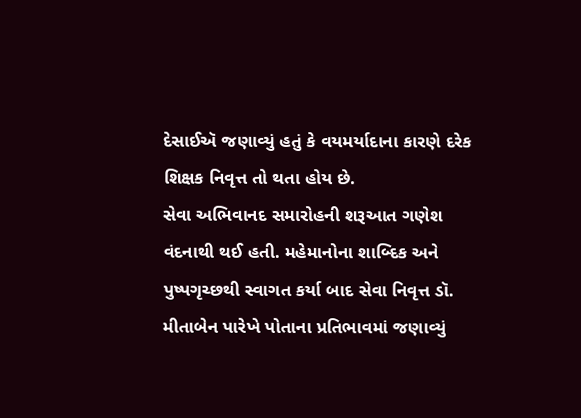દેસાઈઍ જણાવ્યું હતું કે વયમર્યાદાના કારણે દરેક શિક્ષક નિવૃત્ત તો થતા હોય છે.
સેવા અભિવાનદ સમારોહની શરૂઆત ગણેશ વંદનાથી થઈ હતી. મહેમાનોના શાબ્દિક અને પુષ્પગૃચ્છથી સ્વાગત કર્યા બાદ સેવા નિવૃત્ત ડૉ. મીતાબેન પારેખે પોતાના પ્રતિભાવમાં જણાવ્યું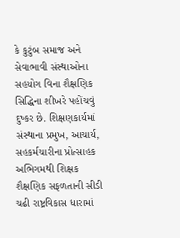કે કુટુંબ સમાજ અને સેવાભાવી સંસ્થાઓના સહયોગ વિના શૈક્ષણિક સિદ્ધિના શીખરે પહોંચવું દુષ્કર છે. શિક્ષણકાર્યમાં સંસ્થાના પ્રમુખ, આચાર્ય, સહકર્મચારીના પ્રોત્સાહક અભિગમથી શિક્ષક શૈક્ષણિક સફળતાની સીડી ચઢી રાષ્ટ્રવિકાસ ધારામાં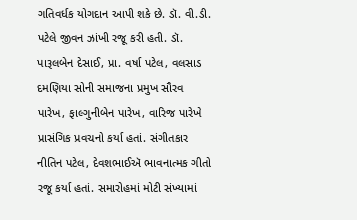ગતિવર્ધક યોગદાન આપી શકે છે. ડૉ. વી.ડી. પટેલે જીવન ઝાંખી રજૂ કરી હતી. ડૉ. પારૂલબેન દેસાઈ, પ્રા. વર્ષા પટેલ, વલસાડ દમણિયા સોની સમાજના પ્રમુખ સૌરવ પારેખ, ફાલ્ગુનીબેન પારેખ, વારિજ પારેખે પ્રાસંગિક પ્રવચનો કર્યા હતાં. સંગીતકાર નીતિન પટેલ, દેવશભાઈઍ ભાવનાત્મક ગીતો રજૂ કર્યા હતાં. સમારોહમાં મોટી સંખ્યામાં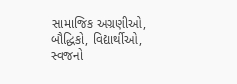સામાજિક અગ્રણીઓ, બૌદ્ધિકો, વિદ્યાર્થીઓ, સ્વજનો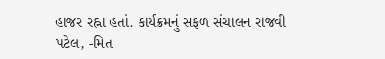હાજર રહ્ના હતાં. કાર્યક્રમનું સફળ સંચાલન રાજવી પટેલ, -મિત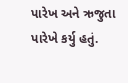પારેખ અને ઋજુતા પારેખે કર્યુ હતું.